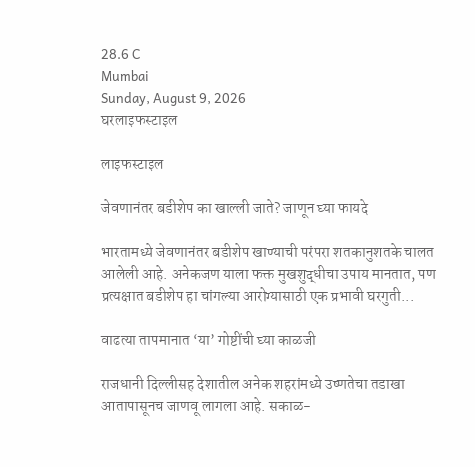28.6 C
Mumbai
Sunday, August 9, 2026
घरलाइफस्टाइल

लाइफस्टाइल

जेवणानंतर बडीशेप का खाल्ली जाते? जाणून घ्या फायदे

भारतामध्ये जेवणानंतर बडीशेप खाण्याची परंपरा शतकानुशतके चालत आलेली आहे. अनेकजण याला फक्त मुखशुद्धीचा उपाय मानतात, पण प्रत्यक्षात बडीशेप हा चांगल्या आरोग्यासाठी एक प्रभावी घरगुती...

वाढत्या तापमानात ‘या’ गोष्टींची घ्या काळजी

राजधानी दिल्लीसह देशातील अनेक शहरांमध्ये उष्णतेचा तडाखा आतापासूनच जाणवू लागला आहे. सकाळ-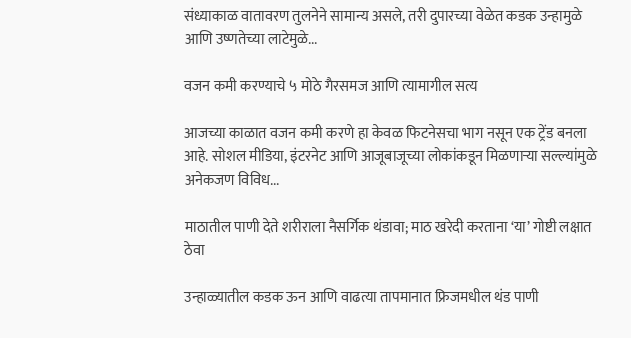संध्याकाळ वातावरण तुलनेने सामान्य असले, तरी दुपारच्या वेळेत कडक उन्हामुळे आणि उष्णतेच्या लाटेमुळे...

वजन कमी करण्याचे ५ मोठे गैरसमज आणि त्यामागील सत्य

आजच्या काळात वजन कमी करणे हा केवळ फिटनेसचा भाग नसून एक ट्रेंड बनला आहे. सोशल मीडिया, इंटरनेट आणि आजूबाजूच्या लोकांकडून मिळणाऱ्या सल्ल्यांमुळे अनेकजण विविध...

माठातील पाणी देते शरीराला नैसर्गिक थंडावा; माठ खरेदी करताना ‘या’ गोष्टी लक्षात ठेवा

उन्हाळ्यातील कडक ऊन आणि वाढत्या तापमानात फ्रिजमधील थंड पाणी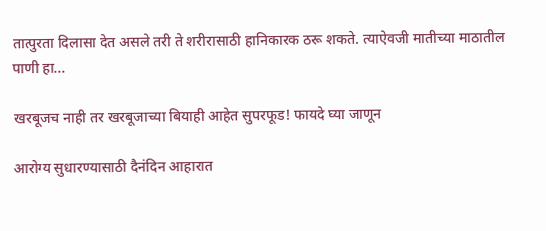तात्पुरता दिलासा देत असले तरी ते शरीरासाठी हानिकारक ठरू शकते. त्याऐवजी मातीच्या माठातील पाणी हा...

खरबूजच नाही तर खरबूजाच्या बियाही आहेत सुपरफूड! फायदे घ्या जाणून

आरोग्य सुधारण्यासाठी दैनंदिन आहारात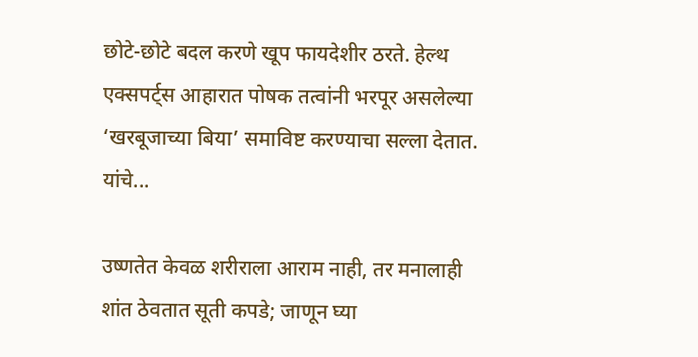छोटे-छोटे बदल करणे खूप फायदेशीर ठरते. हेल्थ एक्सपर्ट्स आहारात पोषक तत्वांनी भरपूर असलेल्या ‘खरबूजाच्या बिया’ समाविष्ट करण्याचा सल्ला देतात. यांचे...

उष्णतेत केवळ शरीराला आराम नाही, तर मनालाही शांत ठेवतात सूती कपडे; जाणून घ्या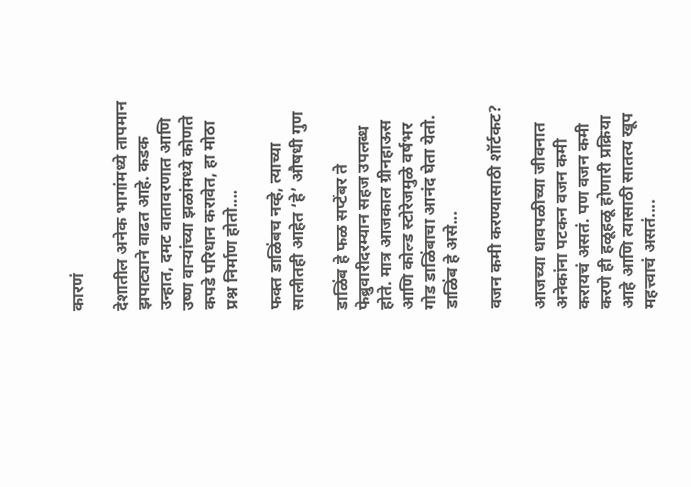कारणं

देशातील अनेक भागांमध्ये तापमान झपाट्याने वाढत आहे. कडक उन्हात, दमट वातावरणात आणि उष्ण वाऱ्यांच्या झळांमध्ये कोणते कपडे परिधान करावेत, हा मोठा प्रश्न निर्माण होतो....

फक्त डाळिंबच नव्हे, त्याच्या सालीतही आहेत ‘हे’ औषधी गुण

डाळिंब हे फळ सप्टेंबर ते फेब्रुवारीदरम्यान सहज उपलब्ध होते. मात्र आजकाल ग्रीनहाऊस आणि कोल्ड स्टोरेजमुळे वर्षभर गोड डाळिंबाचा आनंद घेता येतो. डाळिंब हे असे...

वजन कमी करण्यासाठी शॉर्टकट?

आजच्या धावपळीच्या जीवनात अनेकांना पटकन वजन कमी करायचं असतं. पण वजन कमी करणे ही हळूहळू होणारी प्रक्रिया आहे आणि त्यासाठी सातत्य खूप महत्त्वाचं असतं....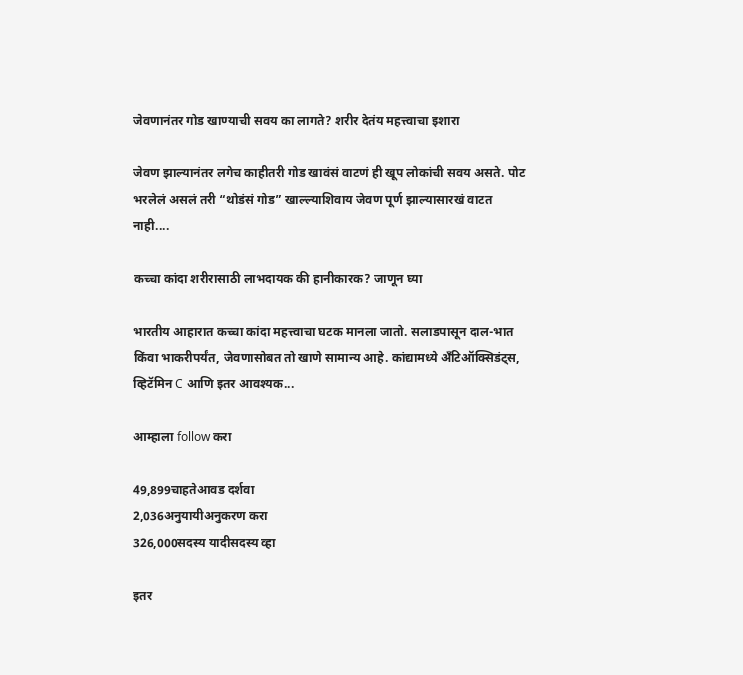जेवणानंतर गोड खाण्याची सवय का लागते? शरीर देतंय महत्त्वाचा इशारा

जेवण झाल्यानंतर लगेच काहीतरी गोड खावंसं वाटणं ही खूप लोकांची सवय असते. पोट भरलेलं असलं तरी “थोडंसं गोड” खाल्ल्याशिवाय जेवण पूर्ण झाल्यासारखं वाटत नाही....

कच्चा कांदा शरीरासाठी लाभदायक की हानीकारक? जाणून घ्या

भारतीय आहारात कच्चा कांदा महत्त्वाचा घटक मानला जातो. सलाडपासून दाल-भात किंवा भाकरीपर्यंत, जेवणासोबत तो खाणे सामान्य आहे. कांद्यामध्ये अँटिऑक्सिडंट्स, व्हिटॅमिन C आणि इतर आवश्यक...

आम्हाला follow करा

49,899चाहतेआवड दर्शवा
2,036अनुयायीअनुकरण करा
326,000सदस्य यादीसदस्य व्हा

इतर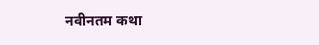नवीनतम कथा